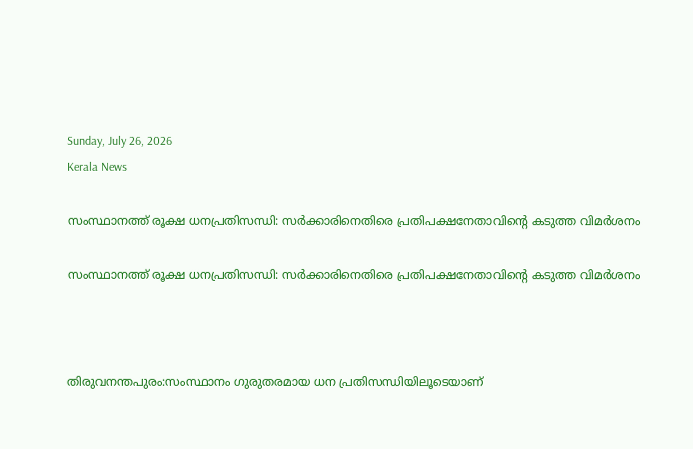Sunday, July 26, 2026
Kerala News

സംസ്ഥാനത്ത് രൂക്ഷ ധനപ്രതിസന്ധി: സര്‍ക്കാരിനെതിരെ പ്രതിപക്ഷനേതാവിന്റെ കടുത്ത വിമര്‍ശനം

സംസ്ഥാനത്ത് രൂക്ഷ ധനപ്രതിസന്ധി: സര്‍ക്കാരിനെതിരെ പ്രതിപക്ഷനേതാവിന്റെ കടുത്ത വിമര്‍ശനം



തിരുവനന്തപുരം:സംസ്ഥാനം ഗുരുതരമായ ധന പ്രതിസന്ധിയിലൂടെയാണ്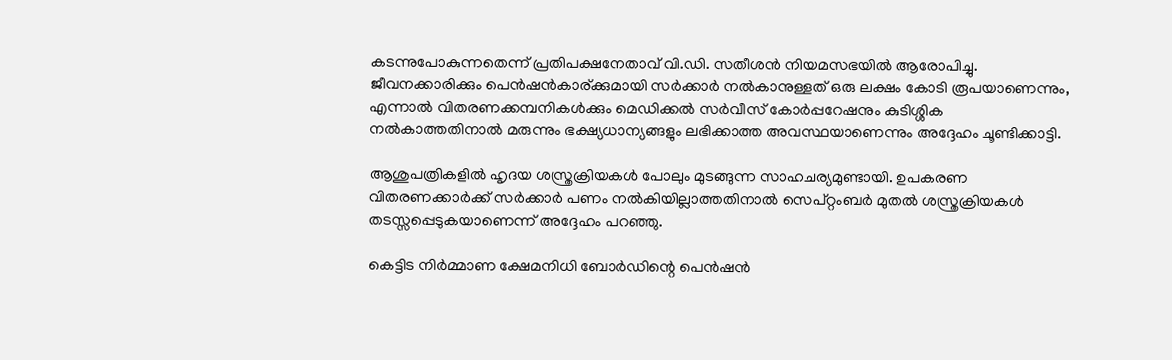കടന്നുപോകുന്നതെന്ന് പ്രതിപക്ഷനേതാവ് വി.ഡി. സതീശന്‍ നിയമസഭയില്‍ ആരോപിച്ചു. ജീവനക്കാരിക്കും പെന്‍ഷന്‍കാര്ക്കുമായി സര്‍ക്കാര്‍ നല്‍കാനുള്ളത് ഒരു ലക്ഷം കോടി രൂപയാണെന്നും, എന്നാല്‍ വിതരണക്കമ്പനികള്‍ക്കും മെഡിക്കല്‍ സര്‍വീസ് കോര്‍പ്പറേഷനും കുടിശ്ശിക നല്‍കാത്തതിനാല്‍ മരുന്നും ഭക്ഷ്യധാന്യങ്ങളും ലഭിക്കാത്ത അവസ്ഥയാണെന്നും അദ്ദേഹം ചൂണ്ടിക്കാട്ടി.

ആശുപത്രികളില്‍ ഹൃദയ ശസ്ത്രക്രിയകള്‍ പോലും മുടങ്ങുന്ന സാഹചര്യമുണ്ടായി. ഉപകരണ വിതരണക്കാര്‍ക്ക് സര്‍ക്കാര്‍ പണം നല്‍കിയില്ലാത്തതിനാല്‍ സെപ്റ്റംബര്‍ മുതല്‍ ശസ്ത്രക്രിയകള്‍ തടസ്സപ്പെടുകയാണെന്ന് അദ്ദേഹം പറഞ്ഞു.

കെട്ടിട നിര്‍മ്മാണ ക്ഷേമനിധി ബോര്‍ഡിന്റെ പെന്‍ഷന്‍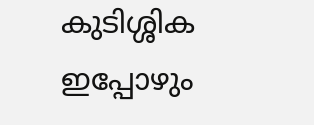കുടിശ്ശിക ഇപ്പോഴും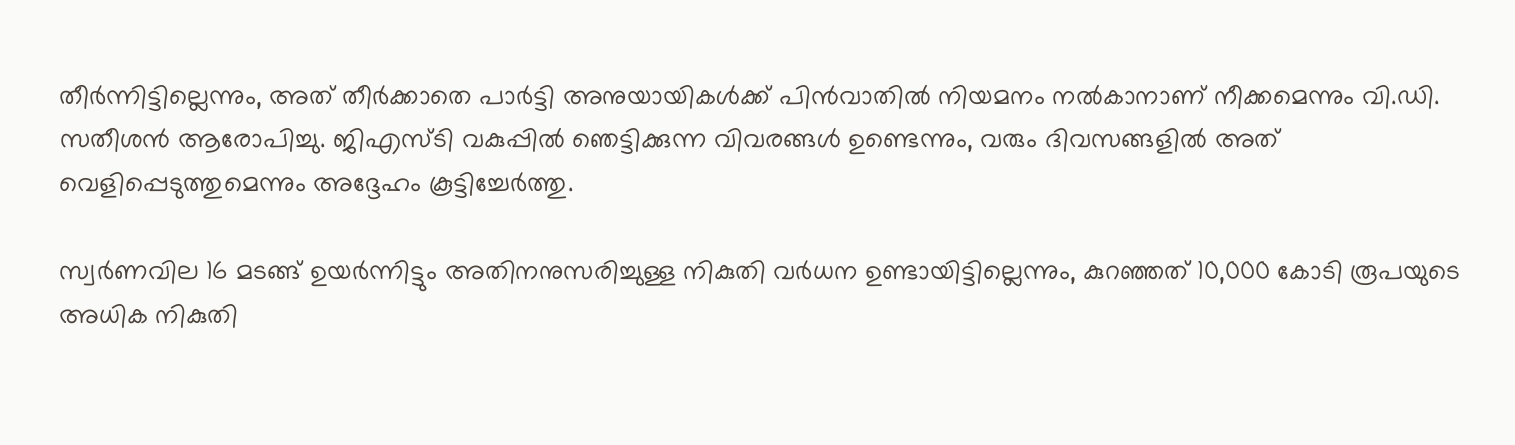തീര്‍ന്നിട്ടില്ലെന്നും, അത് തീര്‍ക്കാതെ പാര്‍ട്ടി അനുയായികള്‍ക്ക് പിന്‍വാതില്‍ നിയമനം നല്‍കാനാണ് നീക്കമെന്നും വി.ഡി. സതീശന്‍ ആരോപിച്ചു. ജിഎസ്ടി വകുപ്പില്‍ ഞെട്ടിക്കുന്ന വിവരങ്ങള്‍ ഉണ്ടെന്നും, വരും ദിവസങ്ങളില്‍ അത് വെളിപ്പെടുത്തുമെന്നും അദ്ദേഹം കൂട്ടിച്ചേര്‍ത്തു.

സ്വര്‍ണവില 16 മടങ്ങ് ഉയര്‍ന്നിട്ടും അതിനനുസരിച്ചുള്ള നികുതി വര്‍ധന ഉണ്ടായിട്ടില്ലെന്നും, കുറഞ്ഞത് 10,000 കോടി രൂപയുടെ അധിക നികുതി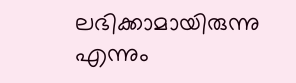ലഭിക്കാമായിരുന്നു എന്നും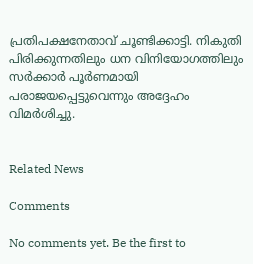പ്രതിപക്ഷനേതാവ് ചൂണ്ടിക്കാട്ടി. നികുതി പിരിക്കുന്നതിലും ധന വിനിയോഗത്തിലും സര്‍ക്കാര്‍ പൂര്‍ണമായി പരാജയപ്പെട്ടുവെന്നും അദ്ദേഹം വിമര്‍ശിച്ചു.


Related News

Comments

No comments yet. Be the first to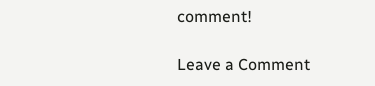comment!

Leave a Comment